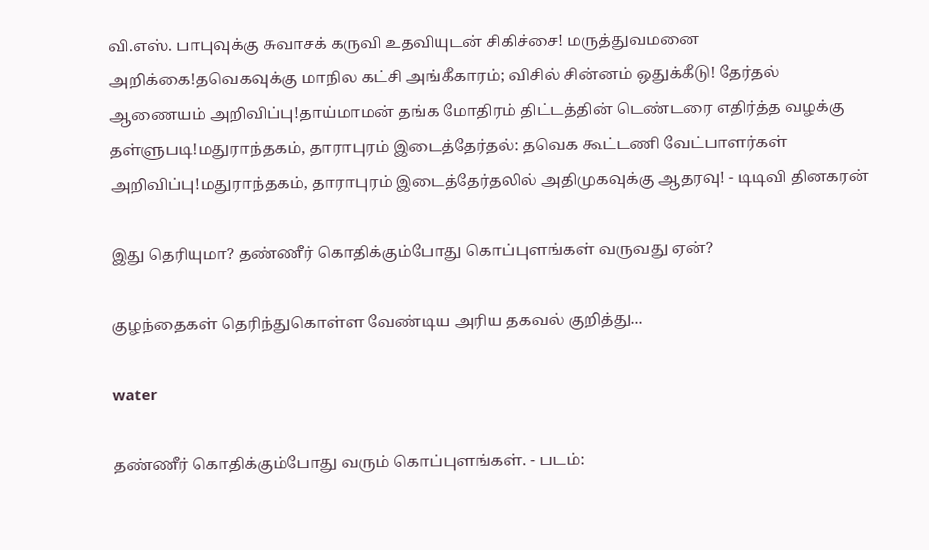வி.எஸ். பாபுவுக்கு சுவாசக் கருவி உதவியுடன் சிகிச்சை! மருத்துவமனை அறிக்கை!தவெகவுக்கு மாநில கட்சி அங்கீகாரம்; விசில் சின்னம் ஒதுக்கீடு! தேர்தல் ஆணையம் அறிவிப்பு!தாய்மாமன் தங்க மோதிரம் திட்டத்தின் டெண்டரை எதிர்த்த வழக்கு தள்ளுபடி!மதுராந்தகம், தாராபுரம் இடைத்தேர்தல்: தவெக கூட்டணி வேட்பாளர்கள் அறிவிப்பு!மதுராந்தகம், தாராபுரம் இடைத்தேர்தலில் அதிமுகவுக்கு ஆதரவு! - டிடிவி தினகரன்

இது தெரியுமா? தண்ணீர் கொதிக்கும்போது கொப்புளங்கள் வருவது ஏன்?

குழந்தைகள் தெரிந்துகொள்ள வேண்டிய அரிய தகவல் குறித்து...

water

தண்ணீர் கொதிக்கும்போது வரும் கொப்புளங்கள். - படம்: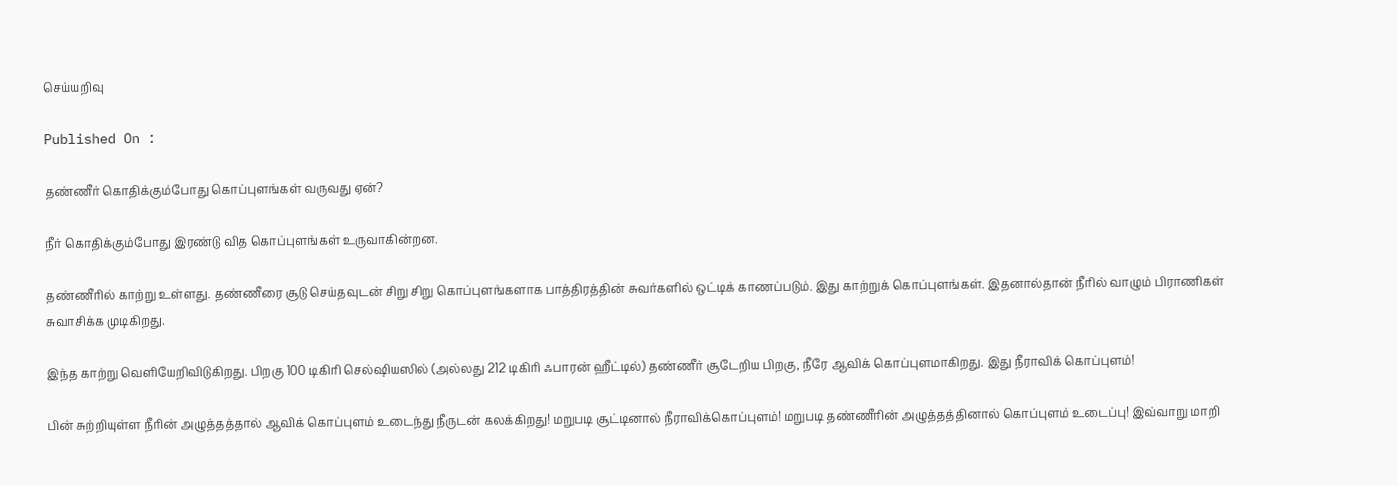செய்யறிவு

Published On :

தண்ணீர் கொதிக்கும்போது கொப்புளங்கள் வருவது ஏன்?

நீர் கொதிக்கும்போது இரண்டு வித கொப்புளங்கள் உருவாகின்றன.

தண்ணீரில் காற்று உள்ளது. தண்ணீரை சூடு செய்தவுடன் சிறு சிறு கொப்புளங்களாக பாத்திரத்தின் சுவர்களில் ஒட்டிக் காணப்படும். இது காற்றுக் கொப்புளங்கள். இதனால்தான் நீரில் வாழும் பிராணிகள் சுவாசிக்க முடிகிறது.

இந்த காற்று வெளியேறிவிடுகிறது. பிறகு 100 டிகிரி செல்ஷியஸில் (அல்லது 212 டிகிரி ஃபாரன் ஹீட்டில்) தண்ணீர் சூடேறிய பிறகு, நீரே ஆவிக் கொப்புளமாகிறது. இது நீராவிக் கொப்புளம்!

பின் சுற்றியுள்ள நீரின் அழுத்தத்தால் ஆவிக் கொப்புளம் உடைந்து நீருடன் கலக்கிறது! மறுபடி சூட்டினால் நீராவிக்கொப்புளம்! மறுபடி தண்ணீரின் அழுத்தத்தினால் கொப்புளம் உடைப்பு! இவ்வாறு மாறி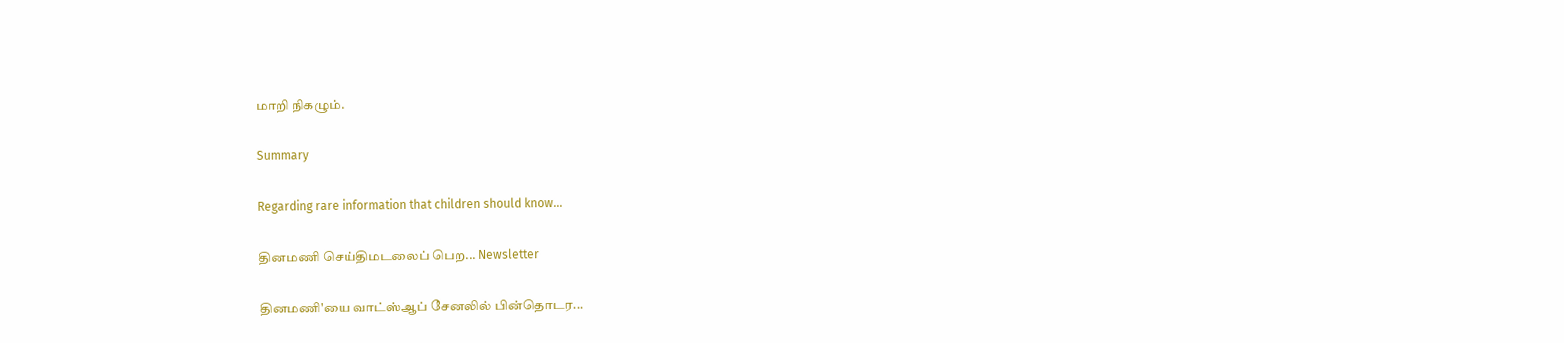மாறி நிகழும்.

Summary

Regarding rare information that children should know...

தினமணி செய்திமடலைப் பெற... Newsletter

தினமணி'யை வாட்ஸ்ஆப் சேனலில் பின்தொடர...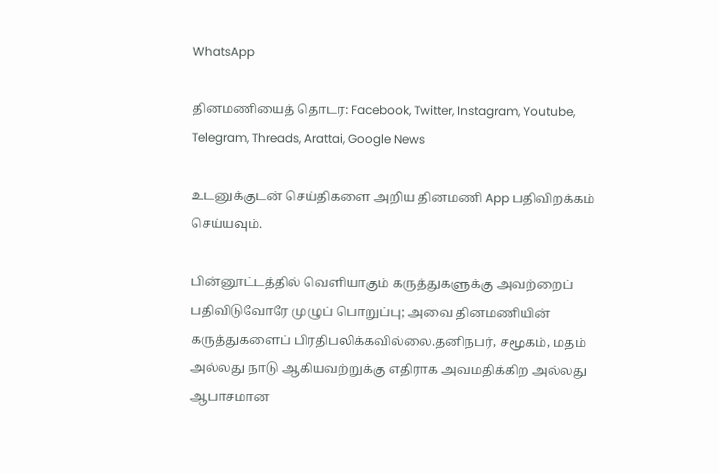WhatsApp

தினமணியைத் தொடர: Facebook, Twitter, Instagram, Youtube, Telegram, Threads, Arattai, Google News

உடனுக்குடன் செய்திகளை அறிய தினமணி App பதிவிறக்கம் செய்யவும்.

பின்னூட்டத்தில் வெளியாகும் கருத்துகளுக்கு அவற்றைப் பதிவிடுவோரே முழுப் பொறுப்பு; அவை தினமணியின் கருத்துகளைப் பிரதிபலிக்கவில்லை.தனிநபர், சமூகம், மதம் அல்லது நாடு ஆகியவற்றுக்கு எதிராக அவமதிக்கிற அல்லது ஆபாசமான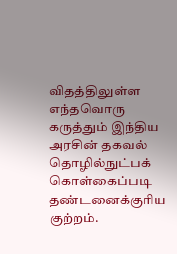விதத்திலுள்ள எந்தவொரு கருத்தும் இந்திய அரசின் தகவல் தொழில்நுட்பக் கொள்கைப்படி தண்டனைக்குரிய குற்றம்.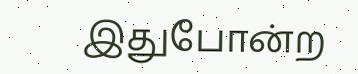இதுபோன்ற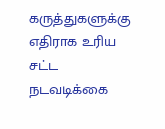கருத்துகளுக்கு எதிராக உரிய சட்ட நடவடிக்கை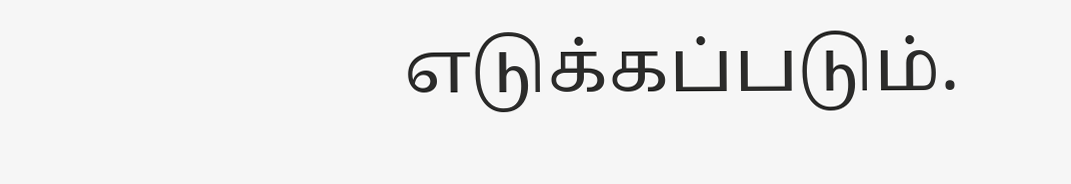எடுக்கப்படும்.